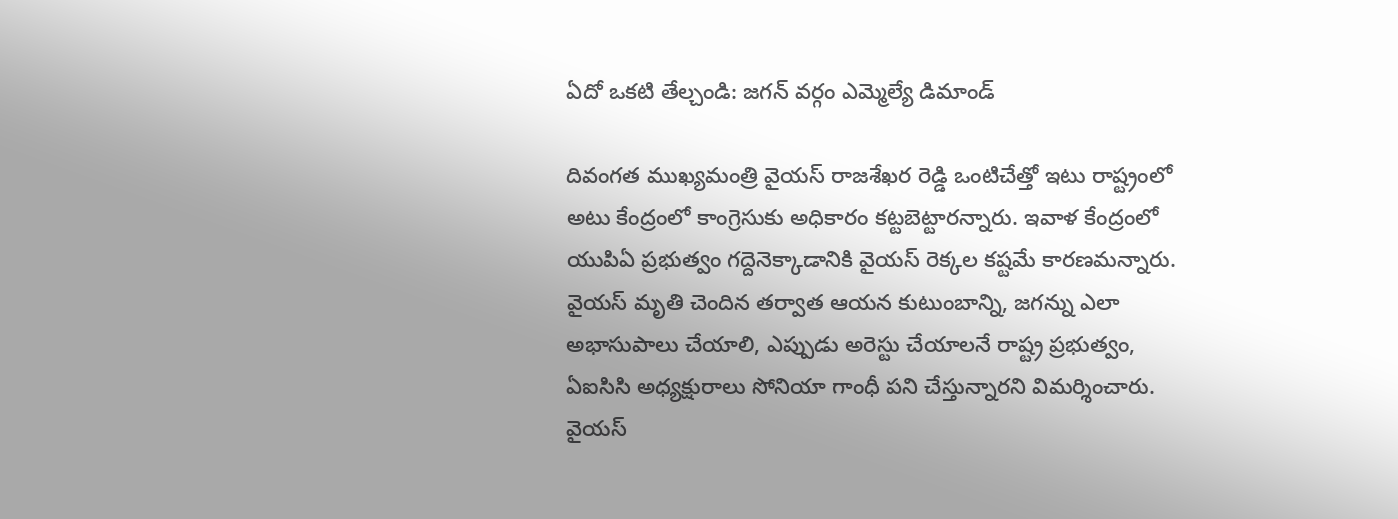ఏదో ఒకటి తేల్చండి: జగన్ వర్గం ఎమ్మెల్యే డిమాండ్

దివంగత ముఖ్యమంత్రి వైయస్ రాజశేఖర రెడ్డి ఒంటిచేత్తో ఇటు రాష్ట్రంలో అటు కేంద్రంలో కాంగ్రెసుకు అధికారం కట్టబెట్టారన్నారు. ఇవాళ కేంద్రంలో యుపిఏ ప్రభుత్వం గద్దెనెక్కాడానికి వైయస్ రెక్కల కష్టమే కారణమన్నారు. వైయస్ మృతి చెందిన తర్వాత ఆయన కుటుంబాన్ని, జగన్ను ఎలా అభాసుపాలు చేయాలి, ఎప్పుడు అరెస్టు చేయాలనే రాష్ట్ర ప్రభుత్వం, ఏఐసిసి అధ్యక్షురాలు సోనియా గాంధీ పని చేస్తున్నారని విమర్శించారు. వైయస్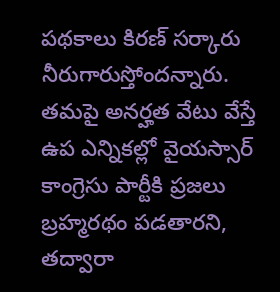పథకాలు కిరణ్ సర్కారు నీరుగారుస్తోందన్నారు. తమపై అనర్హత వేటు వేస్తే ఉప ఎన్నికల్లో వైయస్సార్ కాంగ్రెసు పార్టీకి ప్రజలు బ్రహ్మరథం పడతారని, తద్వారా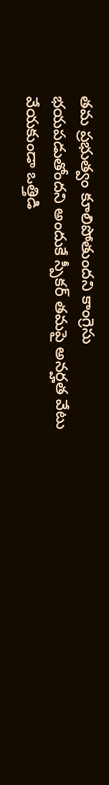తమ ప్రభుత్వం కూలిపోతుందని కాంగ్రెసు భయపడుతోందని అందుకే స్పీకర్ తమపై అనర్హత వేటు వేయకుండా ఒత్తిడి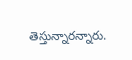తెస్తున్నారన్నారు.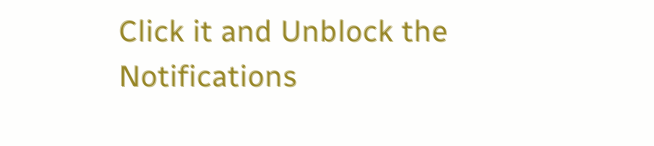Click it and Unblock the Notifications